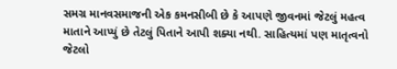સમગ્ર માનવસમાજની એક કમનસીબી છે કે આપણે જીવનમાં જેટલું મહત્વ માતાને આપ્યું છે તેટલું પિતાને આપી શક્યા નથી. સાહિત્યમાં પણ માતૃત્વનો જેટલો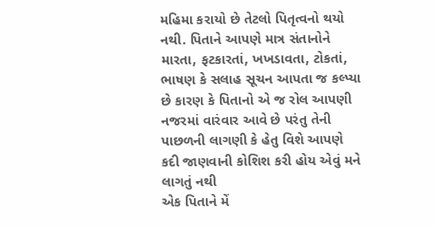મહિમા કરાયો છે તેટલો પિતૃત્વનો થયો નથી. પિતાને આપણે માત્ર સંતાનોને મારતા, ફટકારતાં, ખખડાવતા, ટોકતાં, ભાષણ કે સલાહ સૂચન આપતા જ કલ્પ્યા છે કારણ કે પિતાનો એ જ રોલ આપણી નજરમાં વારંવાર આવે છે પરંતુ તેની પાછળની લાગણી કે હેતુ વિશે આપણે કદી જાણવાની કોશિશ કરી હોય એવું મને લાગતું નથી
એક પિતાને મેં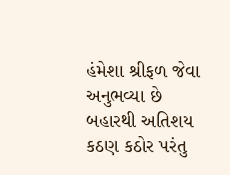હંમેશા શ્રીફળ જેવા અનુભવ્યા છે બહારથી અતિશય કઠણ કઠોર પરંતુ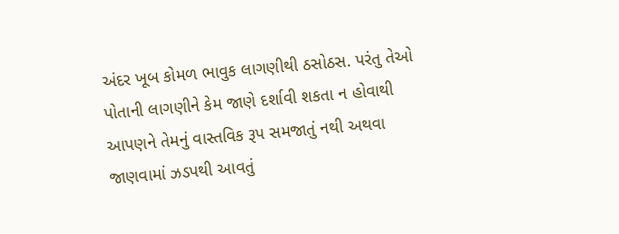અંદર ખૂબ કોમળ ભાવુક લાગણીથી ઠસોઠસ. પરંતુ તેઓ પોતાની લાગણીને કેમ જાણે દર્શાવી શકતા ન હોવાથી આપણને તેમનું વાસ્તવિક રૂપ સમજાતું નથી અથવા જાણવામાં ઝડપથી આવતું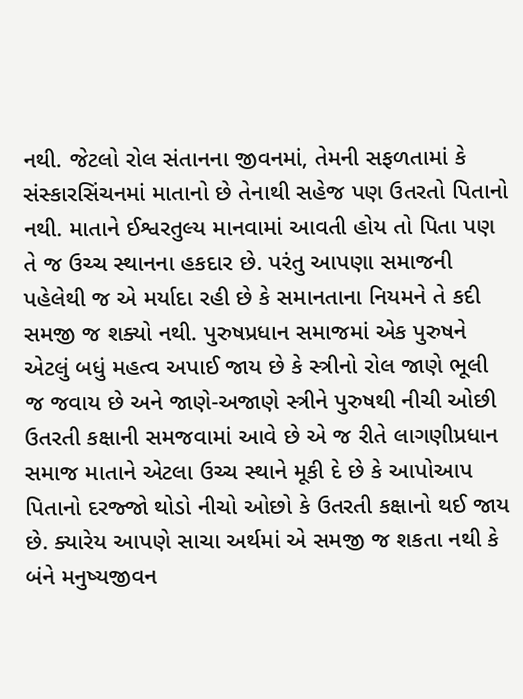નથી. જેટલો રોલ સંતાનના જીવનમાં, તેમની સફળતામાં કે સંસ્કારસિંચનમાં માતાનો છે તેનાથી સહેજ પણ ઉતરતો પિતાનો નથી. માતાને ઈશ્વરતુલ્ય માનવામાં આવતી હોય તો પિતા પણ તે જ ઉચ્ચ સ્થાનના હકદાર છે. પરંતુ આપણા સમાજની પહેલેથી જ એ મર્યાદા રહી છે કે સમાનતાના નિયમને તે કદી સમજી જ શક્યો નથી. પુરુષપ્રધાન સમાજમાં એક પુરુષને એટલું બધું મહત્વ અપાઈ જાય છે કે સ્ત્રીનો રોલ જાણે ભૂલી જ જવાય છે અને જાણે-અજાણે સ્ત્રીને પુરુષથી નીચી ઓછી ઉતરતી કક્ષાની સમજવામાં આવે છે એ જ રીતે લાગણીપ્રધાન સમાજ માતાને એટલા ઉચ્ચ સ્થાને મૂકી દે છે કે આપોઆપ પિતાનો દરજ્જો થોડો નીચો ઓછો કે ઉતરતી કક્ષાનો થઈ જાય છે. ક્યારેય આપણે સાચા અર્થમાં એ સમજી જ શકતા નથી કે બંને મનુષ્યજીવન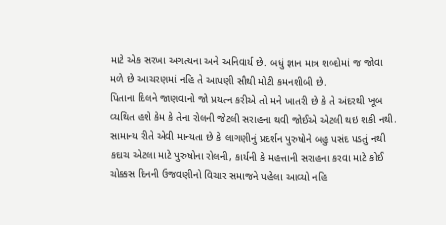માટે એક સરખા અગત્યના અને અનિવાર્ય છે. બધું જ્ઞાન માત્ર શબ્દોમાં જ જોવા મળે છે આચરણમાં નહિ તે આપણી સૌથી મોટી કમનશીબી છે.
પિતાના દિલને જાણવાનો જો પ્રયત્ન કરીએ તો મને ખાતરી છે કે તે અંદરથી ખૂબ વ્યથિત હશે કેમ કે તેના રોલની જેટલી સરાહના થવી જોઈએ એટલી થઇ શકી નથી. સામાન્ય રીતે એવી માન્યતા છે કે લાગણીનું પ્રદર્શન પુરુષોને બહુ પસંદ પડતું નથી કદાચ એટલા માટે પુરુષોના રોલની, કાર્યની કે મહત્તાની સરાહના કરવા માટે કોઈ ચોક્કસ દિનની ઉજવણીનો વિચાર સમાજને પહેલા આવ્યો નહિ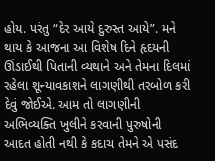હોય. પરંતુ “દેર આયે દુરુસ્ત આયે”. મને થાય કે આજના આ વિશેષ દિને હૃદયની ઊંડાઈથી પિતાની વ્યથાને અને તેમના દિલમાં રહેલા શૂન્યાવકાશને લાગણીથી તરબોળ કરી દેવું જોઈએ. આમ તો લાગણીની અભિવ્યક્તિ ખુલીને કરવાની પુરુષોની આદત હોતી નથી કે કદાચ તેમને એ પસંદ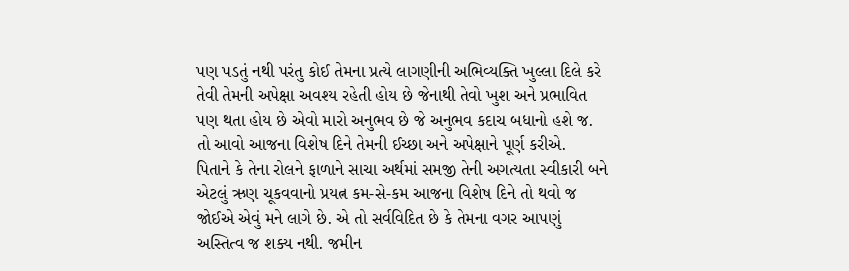પણ પડતું નથી પરંતુ કોઈ તેમના પ્રત્યે લાગણીની અભિવ્યક્તિ ખુલ્લા દિલે કરે તેવી તેમની અપેક્ષા અવશ્ય રહેતી હોય છે જેનાથી તેવો ખુશ અને પ્રભાવિત પણ થતા હોય છે એવો મારો અનુભવ છે જે અનુભવ કદાચ બધાનો હશે જ. તો આવો આજના વિશેષ દિને તેમની ઈચ્છા અને અપેક્ષાને પૂર્ણ કરીએ.
પિતાને કે તેના રોલને ફાળાને સાચા અર્થમાં સમજી તેની અગત્યતા સ્વીકારી બને એટલું ઋણ ચૂકવવાનો પ્રયત્ન કમ-સે-કમ આજના વિશેષ દિને તો થવો જ જોઈએ એવું મને લાગે છે. એ તો સર્વવિદિત છે કે તેમના વગર આપણું અસ્તિત્વ જ શક્ય નથી. જમીન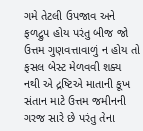ગમે તેટલી ઉપજાવ અને ફળદ્રુપ હોય પરંતુ બીજ જો ઉત્તમ ગુણવત્તાવાળું ન હોય તો ફસલ બેસ્ટ મેળવવી શક્ય નથી એ દ્રષ્ટિએ માતાની કૂખ સંતાન માટે ઉત્તમ જમીનની ગરજ સારે છે પરંતુ તેના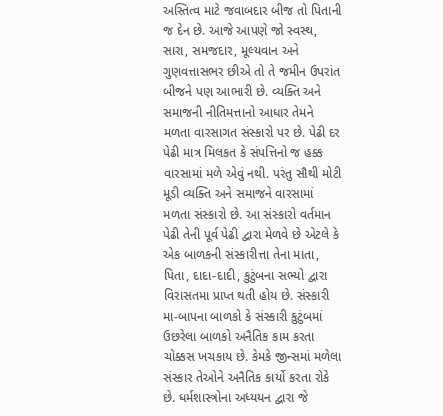અસ્તિત્વ માટે જવાબદાર બીજ તો પિતાની જ દેન છે. આજે આપણે જો સ્વસ્થ, સારા, સમજદાર, મૂલ્યવાન અને ગુણવત્તાસભર છીએ તો તે જમીન ઉપરાંત બીજને પણ આભારી છે. વ્યક્તિ અને સમાજની નીતિમત્તાનો આધાર તેમને મળતા વારસાગત સંસ્કારો પર છે. પેઢી દર પેઢી માત્ર મિલકત કે સંપત્તિનો જ હક્ક વારસામાં મળે એવું નથી. પરંતુ સૌથી મોટી મૂડી વ્યક્તિ અને સમાજને વારસામાં મળતા સંસ્કારો છે. આ સંસ્કારો વર્તમાન પેઢી તેની પૂર્વ પેઢી દ્વારા મેળવે છે એટલે કે એક બાળકની સંસ્કારીત્તા તેના માતા, પિતા, દાદા-દાદી, કુટુંબના સભ્યો દ્વારા વિરાસતમા પ્રાપ્ત થતી હોય છે. સંસ્કારી મા-બાપના બાળકો કે સંસ્કારી કુટુંબમાં ઉછરેલા બાળકો અનૈતિક કામ કરતા ચોક્કસ ખચકાય છે. કેમકે જીન્સમાં મળેલા સંસ્કાર તેઓને અનૈતિક કાર્યો કરતા રોકે છે. ધર્મશાસ્ત્રોના અધ્યયન દ્વારા જે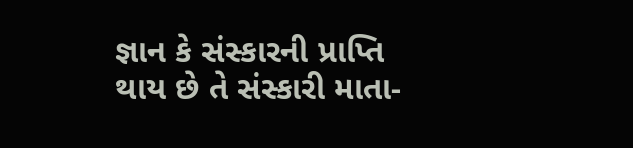જ્ઞાન કે સંસ્કારની પ્રાપ્તિ થાય છે તે સંસ્કારી માતા-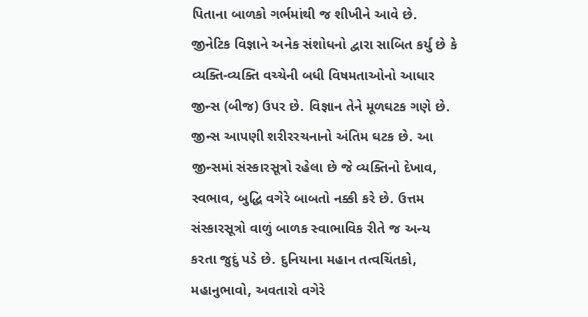પિતાના બાળકો ગર્ભમાંથી જ શીખીને આવે છે. જીનેટિક વિજ્ઞાને અનેક સંશોધનો દ્વારા સાબિત કર્યુ છે કે વ્યક્તિ-વ્યક્તિ વચ્ચેની બધી વિષમતાઓનો આધાર જીન્સ (બીજ) ઉપર છે. વિજ્ઞાન તેને મૂળઘટક ગણે છે. જીન્સ આપણી શરીરરચનાનો અંતિમ ઘટક છે. આ જીન્સમાં સંસ્કારસૂત્રો રહેલા છે જે વ્યક્તિનો દેખાવ, સ્વભાવ, બુદ્ધિ વગેરે બાબતો નક્કી કરે છે. ઉત્તમ સંસ્કારસૂત્રો વાળું બાળક સ્વાભાવિક રીતે જ અન્ય કરતા જુદું પડે છે. દુનિયાના મહાન તત્વચિંતકો, મહાનુભાવો, અવતારો વગેરે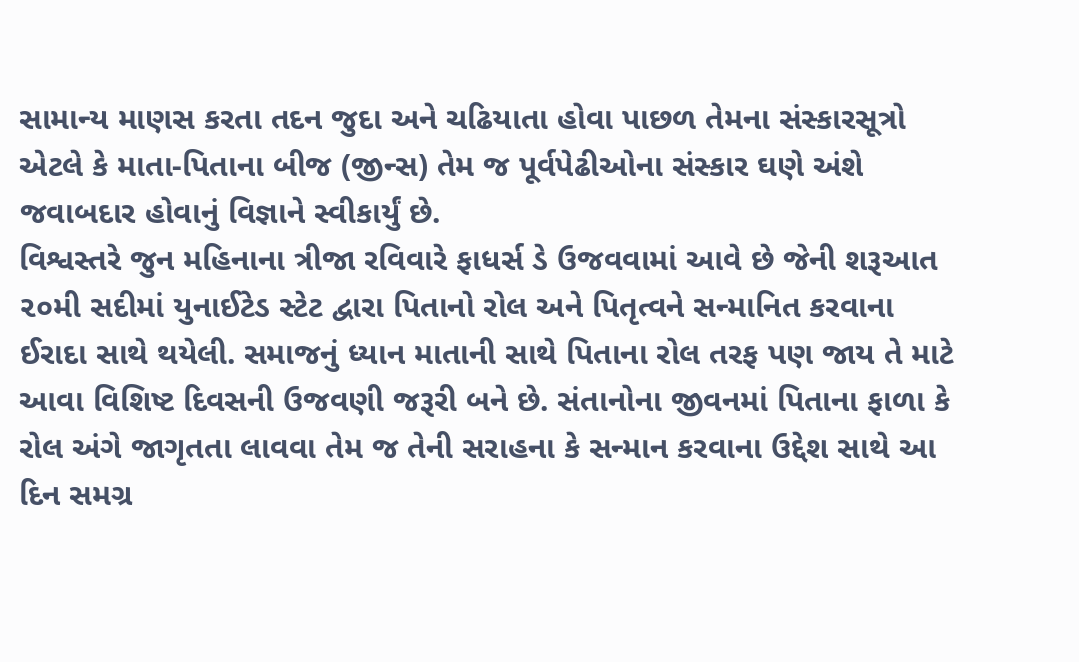સામાન્ય માણસ કરતા તદન જુદા અને ચઢિયાતા હોવા પાછળ તેમના સંસ્કારસૂત્રો એટલે કે માતા-પિતાના બીજ (જીન્સ) તેમ જ પૂર્વપેઢીઓના સંસ્કાર ઘણે અંશે જવાબદાર હોવાનું વિજ્ઞાને સ્વીકાર્યું છે.
વિશ્વસ્તરે જુન મહિનાના ત્રીજા રવિવારે ફાધર્સ ડે ઉજવવામાં આવે છે જેની શરૂઆત ૨૦મી સદીમાં યુનાઈટેડ સ્ટેટ દ્વારા પિતાનો રોલ અને પિતૃત્વને સન્માનિત કરવાના ઈરાદા સાથે થયેલી. સમાજનું ધ્યાન માતાની સાથે પિતાના રોલ તરફ પણ જાય તે માટે આવા વિશિષ્ટ દિવસની ઉજવણી જરૂરી બને છે. સંતાનોના જીવનમાં પિતાના ફાળા કે રોલ અંગે જાગૃતતા લાવવા તેમ જ તેની સરાહના કે સન્માન કરવાના ઉદ્દેશ સાથે આ દિન સમગ્ર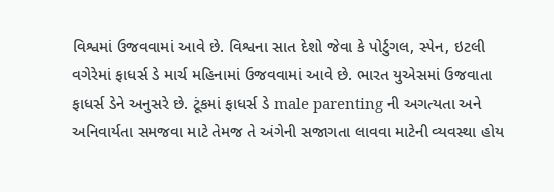વિશ્વમાં ઉજવવામાં આવે છે. વિશ્વના સાત દેશો જેવા કે પોર્ટુગલ, સ્પેન, ઇટલી વગેરેમાં ફાધર્સ ડે માર્ચ મહિનામાં ઉજવવામાં આવે છે. ભારત યુએસમાં ઉજવાતા ફાધર્સ ડેને અનુસરે છે. ટૂંકમાં ફાધર્સ ડે male parenting ની અગત્યતા અને અનિવાર્યતા સમજવા માટે તેમજ તે અંગેની સજાગતા લાવવા માટેની વ્યવસ્થા હોય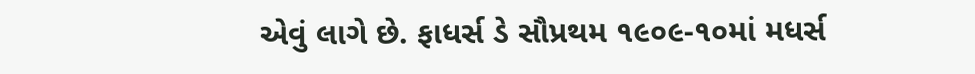એવું લાગે છે. ફાધર્સ ડે સૌપ્રથમ ૧૯૦૯-૧૦માં મધર્સ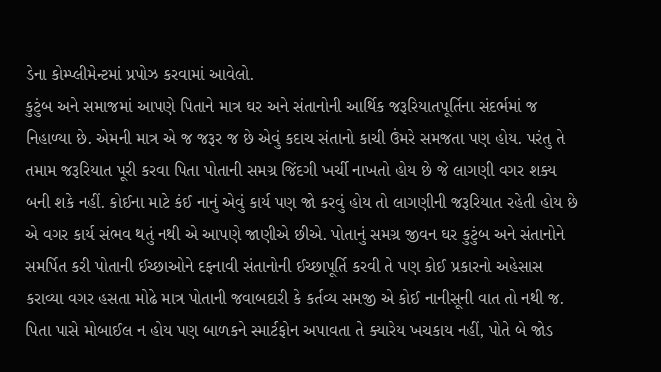ડેના કોમ્પ્લીમેન્ટમાં પ્રપોઝ કરવામાં આવેલો.
કુટુંબ અને સમાજમાં આપણે પિતાને માત્ર ઘર અને સંતાનોની આર્થિક જરૂરિયાતપૂર્તિના સંદર્ભમાં જ નિહાળ્યા છે. એમની માત્ર એ જ જરૂર જ છે એવું કદાચ સંતાનો કાચી ઉંમરે સમજતા પણ હોય. પરંતુ તે તમામ જરૂરિયાત પૂરી કરવા પિતા પોતાની સમગ્ર જિંદગી ખર્ચી નાખતો હોય છે જે લાગણી વગર શક્ય બની શકે નહીં. કોઈના માટે કંઈ નાનું એવું કાર્ય પણ જો કરવું હોય તો લાગણીની જરૂરિયાત રહેતી હોય છે એ વગર કાર્ય સંભવ થતું નથી એ આપણે જાણીએ છીએ. પોતાનું સમગ્ર જીવન ઘર કુટુંબ અને સંતાનોને સમર્પિત કરી પોતાની ઈચ્છાઓને દફનાવી સંતાનોની ઈચ્છાપૂર્તિ કરવી તે પણ કોઈ પ્રકારનો અહેસાસ કરાવ્યા વગર હસતા મોઢે માત્ર પોતાની જવાબદારી કે કર્તવ્ય સમજી એ કોઈ નાનીસૂની વાત તો નથી જ. પિતા પાસે મોબાઈલ ન હોય પણ બાળકને સ્માર્ટફોન અપાવતા તે ક્યારેય ખચકાય નહીં, પોતે બે જોડ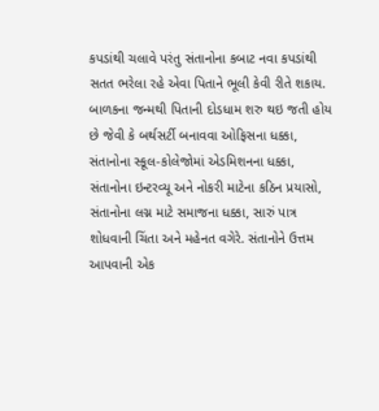કપડાંથી ચલાવે પરંતુ સંતાનોના કબાટ નવા કપડાંથી સતત ભરેલા રહે એવા પિતાને ભૂલી કેવી રીતે શકાય.
બાળકના જન્મથી પિતાની દોડધામ શરુ થઇ જતી હોય છે જેવી કે બર્થસર્ટી બનાવવા ઓફિસના ધક્કા, સંતાનોના સ્કૂલ-કોલેજોમાં એડમિશનના ધક્કા, સંતાનોના ઇન્ટરવ્યૂ અને નોકરી માટેના કઠિન પ્રયાસો, સંતાનોના લગ્ન માટે સમાજના ધક્કા, સારું પાત્ર શોધવાની ચિંતા અને મહેનત વગેરે. સંતાનોને ઉત્તમ આપવાની એક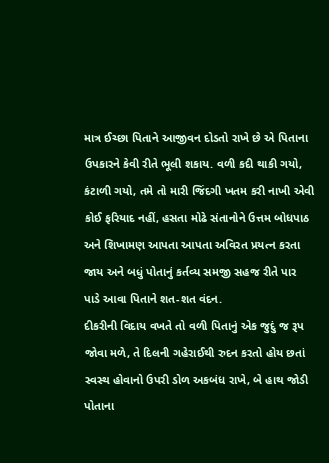માત્ર ઈચ્છા પિતાને આજીવન દોડતો રાખે છે એ પિતાના ઉપકારને કેવી રીતે ભૂલી શકાય. વળી કદી થાકી ગયો, કંટાળી ગયો, તમે તો મારી જિંદગી ખતમ કરી નાખી એવી કોઈ ફરિયાદ નહીં, હસતા મોઢે સંતાનોને ઉત્તમ બોધપાઠ અને શિખામણ આપતા આપતા અવિરત પ્રયત્ન કરતા જાય અને બધું પોતાનું કર્તવ્ય સમજી સહજ રીતે પાર પાડે આવા પિતાને શત-શત વંદન.
દીકરીની વિદાય વખતે તો વળી પિતાનું એક જુદું જ રૂપ જોવા મળે, તે દિલની ગહેરાઈથી રુદન કરતો હોય છતાં સ્વસ્થ હોવાનો ઉપરી ડોળ અકબંધ રાખે, બે હાથ જોડી પોતાના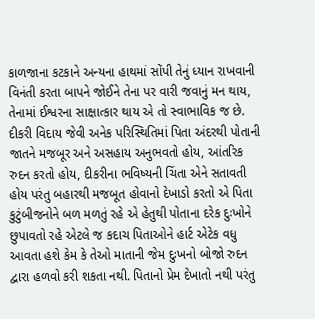કાળજાના કટકાને અન્યના હાથમાં સોંપી તેનું ધ્યાન રાખવાની વિનંતી કરતા બાપને જોઈને તેના પર વારી જવાનું મન થાય, તેનામાં ઈશ્વરના સાક્ષાત્કાર થાય એ તો સ્વાભાવિક જ છે. દીકરી વિદાય જેવી અનેક પરિસ્થિતિમાં પિતા અંદરથી પોતાની જાતને મજબૂર અને અસહાય અનુભવતો હોય, આંતરિક રુદન કરતો હોય, દીકરીના ભવિષ્યની ચિંતા એને સતાવતી હોય પરંતુ બહારથી મજબૂત હોવાનો દેખાડો કરતો એ પિતા કુટુંબીજનોને બળ મળતું રહે એ હેતુથી પોતાના દરેક દુઃખોને છુપાવતો રહે એટલે જ કદાચ પિતાઓને હાર્ટ એટેક વધુ આવતા હશે કેમ કે તેઓ માતાની જેમ દુઃખનો બોજો રુદન દ્વારા હળવો કરી શકતા નથી. પિતાનો પ્રેમ દેખાતો નથી પરંતુ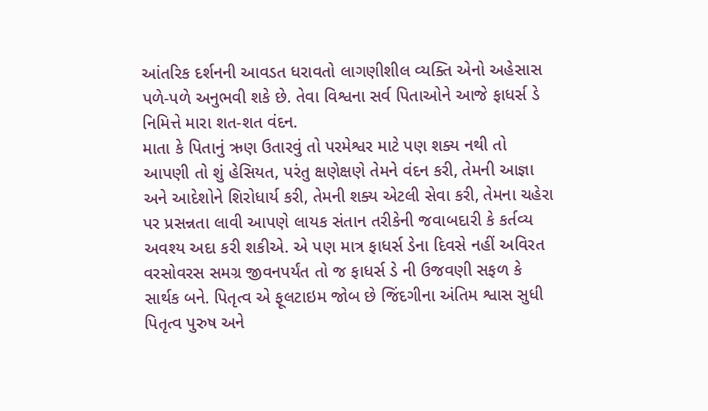આંતરિક દર્શનની આવડત ધરાવતો લાગણીશીલ વ્યક્તિ એનો અહેસાસ પળે-પળે અનુભવી શકે છે. તેવા વિશ્વના સર્વ પિતાઓને આજે ફાધર્સ ડે નિમિત્તે મારા શત-શત વંદન.
માતા કે પિતાનું ઋણ ઉતારવું તો પરમેશ્વર માટે પણ શક્ય નથી તો આપણી તો શું હેસિયત, પરંતુ ક્ષણેક્ષણે તેમને વંદન કરી, તેમની આજ્ઞા અને આદેશોને શિરોધાર્ય કરી, તેમની શક્ય એટલી સેવા કરી, તેમના ચહેરા પર પ્રસન્નતા લાવી આપણે લાયક સંતાન તરીકેની જવાબદારી કે કર્તવ્ય અવશ્ય અદા કરી શકીએ. એ પણ માત્ર ફાધર્સ ડેના દિવસે નહીં અવિરત વરસોવરસ સમગ્ર જીવનપર્યંત તો જ ફાધર્સ ડે ની ઉજવણી સફળ કે સાર્થક બને. પિતૃત્વ એ ફૂલટાઇમ જોબ છે જિંદગીના અંતિમ શ્વાસ સુધી પિતૃત્વ પુરુષ અને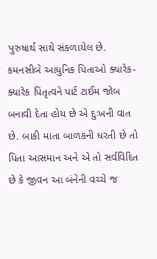પુરુષાર્થ સાથે સંકળાયેલ છે. કમનસીબે આધુનિક પિતાઓ ક્યારેક-ક્યારેક પિતૃત્વને પાર્ટ ટાઈમ જોબ બનાવી દેતા હોય છે એ દુઃખની વાત છે. બાકી માતા બાળકની ધરતી છે તો પિતા આસમાન અને એ તો સર્વવિદિત છે કે જીવન આ બંનેની વચ્ચે જ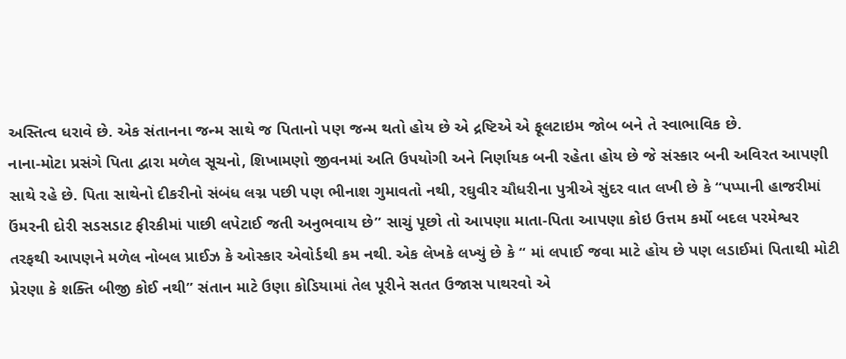અસ્તિત્વ ધરાવે છે. એક સંતાનના જન્મ સાથે જ પિતાનો પણ જન્મ થતો હોય છે એ દ્રષ્ટિએ એ ફૂલટાઇમ જોબ બને તે સ્વાભાવિક છે.
નાના-મોટા પ્રસંગે પિતા દ્વારા મળેલ સૂચનો, શિખામણો જીવનમાં અતિ ઉપયોગી અને નિર્ણાયક બની રહેતા હોય છે જે સંસ્કાર બની અવિરત આપણી સાથે રહે છે. પિતા સાથેનો દીકરીનો સંબંધ લગ્ન પછી પણ ભીનાશ ગુમાવતો નથી, રઘુવીર ચૌધરીના પુત્રીએ સુંદર વાત લખી છે કે “પપ્પાની હાજરીમાં ઉંમરની દોરી સડસડાટ ફીરકીમાં પાછી લપેટાઈ જતી અનુભવાય છે” સાચું પૂછો તો આપણા માતા-પિતા આપણા કોઇ ઉત્તમ કર્મો બદલ પરમેશ્વર તરફથી આપણને મળેલ નોબલ પ્રાઈઝ કે ઓસ્કાર એવોર્ડથી કમ નથી. એક લેખકે લખ્યું છે કે “ માં લપાઈ જવા માટે હોય છે પણ લડાઈમાં પિતાથી મોટી પ્રેરણા કે શક્તિ બીજી કોઈ નથી” સંતાન માટે ઉણા કોડિયામાં તેલ પૂરીને સતત ઉજાસ પાથરવો એ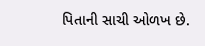પિતાની સાચી ઓળખ છે.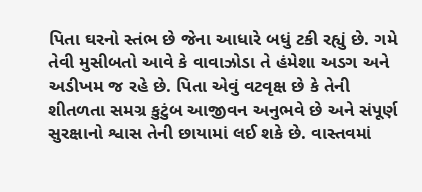પિતા ઘરનો સ્તંભ છે જેના આધારે બધું ટકી રહ્યું છે. ગમે તેવી મુસીબતો આવે કે વાવાઝોડા તે હંમેશા અડગ અને અડીખમ જ રહે છે. પિતા એવું વટવૃક્ષ છે કે તેની શીતળતા સમગ્ર કુટુંબ આજીવન અનુભવે છે અને સંપૂર્ણ સુરક્ષાનો શ્વાસ તેની છાયામાં લઈ શકે છે. વાસ્તવમાં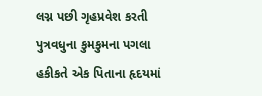લગ્ન પછી ગૃહપ્રવેશ કરતી પુત્રવધુના કુમકુમના પગલા હકીકતે એક પિતાના હૃદયમાં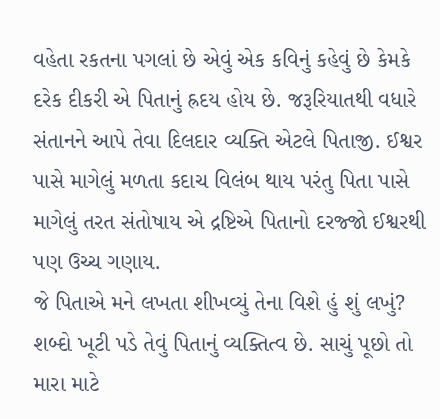વહેતા રકતના પગલાં છે એવું એક કવિનું કહેવું છે કેમકે દરેક દીકરી એ પિતાનું હ્રદય હોય છે. જરૂરિયાતથી વધારે સંતાનને આપે તેવા દિલદાર વ્યક્તિ એટલે પિતાજી. ઈશ્વર પાસે માગેલું મળતા કદાચ વિલંબ થાય પરંતુ પિતા પાસે માગેલું તરત સંતોષાય એ દ્રષ્ટિએ પિતાનો દરજ્જો ઈશ્વરથી પણ ઉચ્ચ ગણાય.
જે પિતાએ મને લખતા શીખવ્યું તેના વિશે હું શું લખું? શબ્દો ખૂટી પડે તેવું પિતાનું વ્યક્તિત્વ છે. સાચું પૂછો તો મારા માટે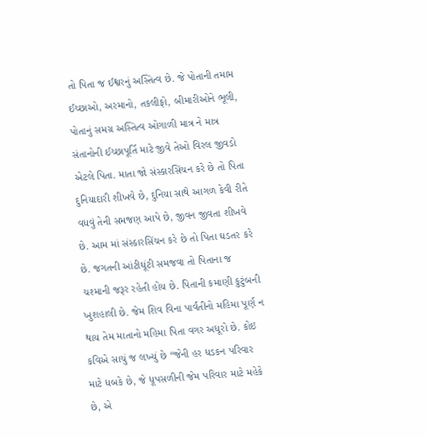તો પિતા જ ઈશ્વરનું અસ્તિત્વ છે. જે પોતાની તમામ ઈચ્છાઓ, અરમાનો, તકલીફો, બીમારીઓને ભૂલી, પોતાનું સમગ્ર અસ્તિત્વ ઓગાળી માત્ર ને માત્ર સંતાનોની ઈચ્છાપૂર્તિ માટે જીવે તેઓ વિરલ જીવડો એટલે પિતા. માતા જો સંસ્કારસિંચન કરે છે તો પિતા દુનિયાદારી શીખવે છે, દુનિયા સાથે આગળ કેવી રીતે વધવું તેની સમજણ આપે છે, જીવન જીવતા શીખવે છે. આમ માં સંસ્કારસિંચન કરે છે તો પિતા ઘડતર કરે છે. જગતની આંટીઘૂંટી સમજવા તો પિતાના જ ચશ્માની જરૂર રહેતી હોય છે. પિતાની કમાણી કુટુંબની ખુશહાલી છે. જેમ શિવ વિના પાર્વતીનો મહિમા પૂર્ણ ન થાય તેમ માતાનો મહિમા પિતા વગર અધૂરો છે. કોઇ કવિએ સાચું જ લખ્યું છે “જેની હર ધડકન પરિવાર માટે ધબકે છે, જે ધૂપસળીની જેમ પરિવાર માટે મહેકે છે, એ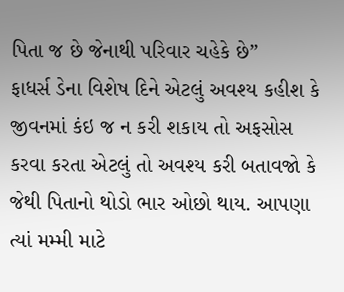પિતા જ છે જેનાથી પરિવાર ચહેકે છે”
ફાધર્સ ડેના વિશેષ દિને એટલું અવશ્ય કહીશ કે જીવનમાં કંઇ જ ન કરી શકાય તો અફસોસ કરવા કરતા એટલું તો અવશ્ય કરી બતાવજો કે જેથી પિતાનો થોડો ભાર ઓછો થાય. આપણા ત્યાં મમ્મી માટે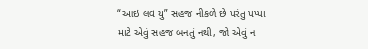“આઇ લવ યુ” સહજ નીકળે છે પરંતુ પપ્પા માટે એવું સહજ બનતું નથી, જો એવું ન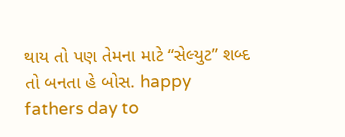થાય તો પણ તેમના માટે “સેલ્યુટ” શબ્દ તો બનતા હે બોસ. happy fathers day to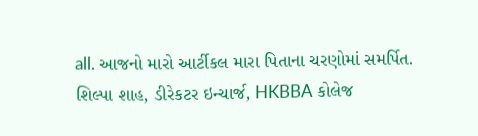all. આજનો મારો આર્ટીકલ મારા પિતાના ચરણોમાં સમર્પિત.
શિલ્પા શાહ, ડીરેકટર ઇન્ચાર્જ, HKBBA કોલેજ